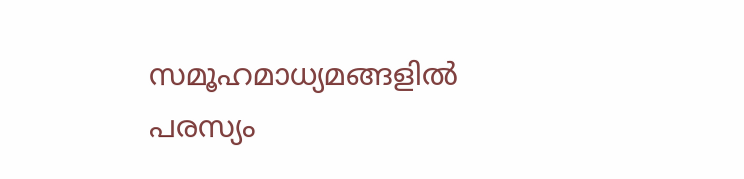സമൂഹമാധ്യമങ്ങളിൽ പരസ്യം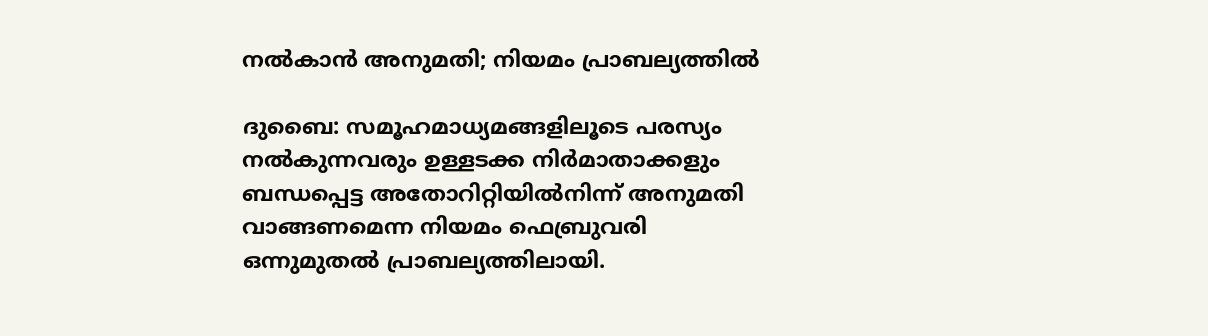നൽകാൻ അനുമതി; നിയമം പ്രാബല്യത്തിൽ

ദുബൈ: സമൂഹമാധ്യമങ്ങളിലൂടെ പരസ്യം നൽകുന്നവരും ഉള്ളടക്ക നിർമാതാക്കളും ബന്ധപ്പെട്ട അതോറിറ്റിയിൽനിന്ന് അനുമതി വാങ്ങണമെന്ന നിയമം ഫെബ്രുവരി ഒന്നുമുതൽ പ്രാബല്യത്തിലായി.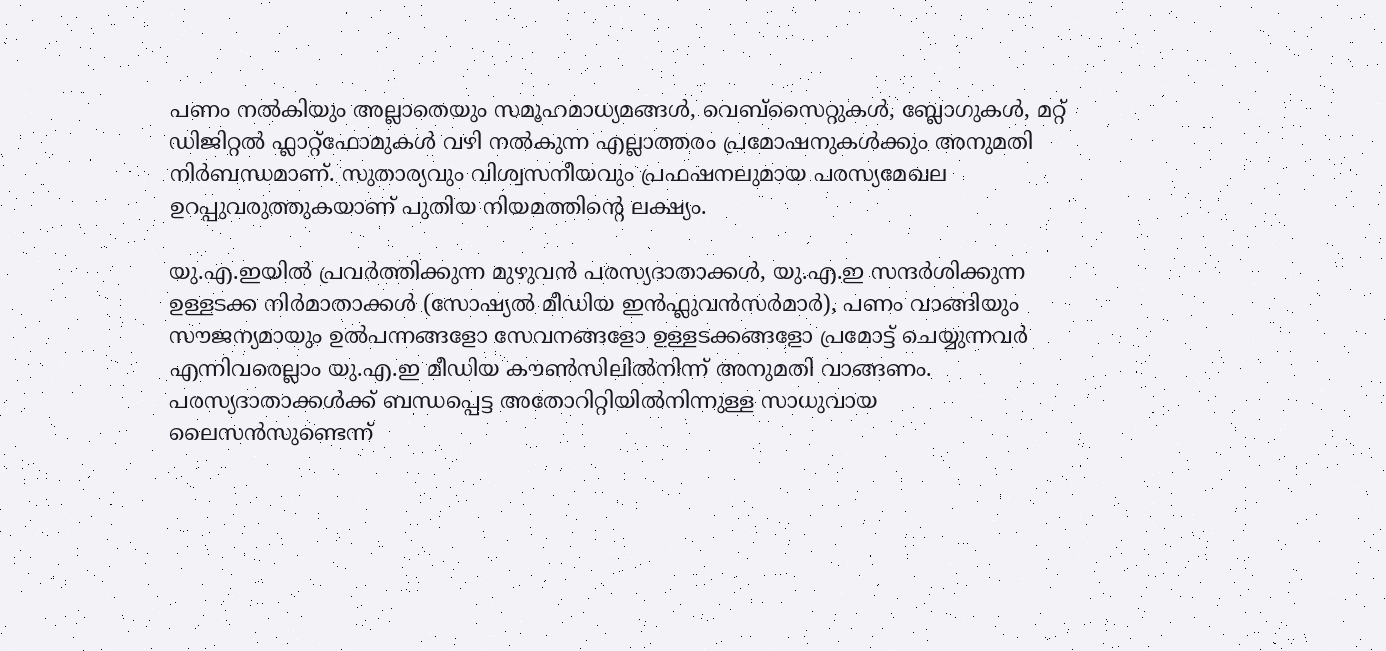പണം നൽകിയും അല്ലാതെയും സമൂഹമാധ്യമങ്ങൾ, വെബ്സൈറ്റുകൾ, ബ്ലോഗുകൾ, മറ്റ് ഡിജിറ്റൽ ഫ്ലാറ്റ്ഫോമുകൾ വഴി നൽകുന്ന എല്ലാത്തരം പ്രമോഷനുകൾക്കും അനുമതി നിർബന്ധമാണ്. സുതാര്യവും വിശ്വസനീയവും പ്രഫഷനലുമായ പരസ്യമേഖല ഉറപ്പുവരുത്തുകയാണ് പുതിയ നിയമത്തിന്‍റെ ലക്ഷ്യം.

യു.എ.ഇയിൽ പ്രവർത്തിക്കുന്ന മുഴുവൻ പരസ്യദാതാക്കൾ, യു.എ.ഇ സന്ദർശിക്കുന്ന ഉള്ളടക്ക നിർമാതാക്കൾ (സോഷ്യൽ മീഡിയ ഇൻഫ്ലുവൻസർമാർ), പണം വാങ്ങിയും സൗജന്യമായും ഉൽപന്നങ്ങളോ സേവനങ്ങളോ ഉള്ളടക്കങ്ങളോ പ്രമോട്ട് ചെയ്യുന്നവർ എന്നിവരെല്ലാം യു.എ.ഇ മീഡിയ കൗൺസിലിൽനിന്ന് അനുമതി വാങ്ങണം. പരസ്യദാതാക്കൾക്ക് ബന്ധപ്പെട്ട അതോറിറ്റിയിൽനിന്നുള്ള സാധുവായ ലൈസൻസുണ്ടെന്ന്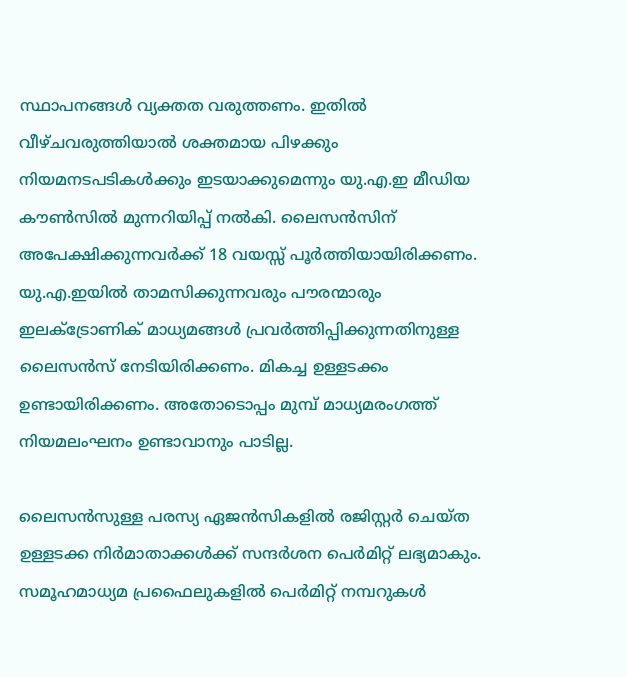സ്ഥാപനങ്ങൾ വ്യക്തത വരുത്തണം. ഇതിൽ വീഴ്ചവരുത്തിയാൽ ശക്തമായ പിഴക്കും നിയമനടപടികൾക്കും ഇടയാക്കുമെന്നും യു.എ.ഇ മീഡിയ കൗൺസിൽ മുന്നറിയിപ്പ് നൽകി. ലൈസൻസിന് അപേക്ഷിക്കുന്നവർക്ക് 18 വയസ്സ് പൂർത്തിയായിരിക്കണം. യു.എ.ഇയിൽ താമസിക്കുന്നവരും പൗരന്മാരും ഇലക്ട്രോണിക് മാധ്യമങ്ങൾ പ്രവർത്തിപ്പിക്കുന്നതിനുള്ള ലൈസൻസ് നേടിയിരിക്കണം. മികച്ച ഉള്ളടക്കം ഉണ്ടായിരിക്കണം. അതോടൊപ്പം മുമ്പ് മാധ്യമരംഗത്ത് നിയമലംഘനം ഉണ്ടാവാനും പാടില്ല.

ലൈസൻസുള്ള പരസ്യ ഏജൻസികളിൽ രജിസ്റ്റർ ചെയ്ത ഉള്ളടക്ക നിർമാതാക്കൾക്ക് സന്ദർശന പെർമിറ്റ് ലഭ്യമാകും. സമൂഹമാധ്യമ പ്രഫൈലുകളിൽ പെർമിറ്റ് നമ്പറുകൾ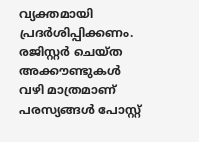വ്യക്തമായി പ്രദർശിപ്പിക്കണം. രജിസ്റ്റർ ചെയ്ത അക്കൗണ്ടുകൾ വഴി മാത്രമാണ് പരസ്യങ്ങൾ പോസ്റ്റ്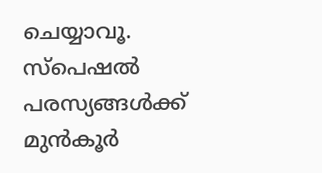ചെയ്യാവൂ. സ്പെഷൽ പരസ്യങ്ങൾക്ക് മുൻകൂർ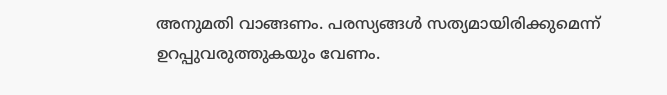അനുമതി വാങ്ങണം. പരസ്യങ്ങൾ സത്യമായിരിക്കുമെന്ന് ഉറപ്പുവരുത്തുകയും വേണം.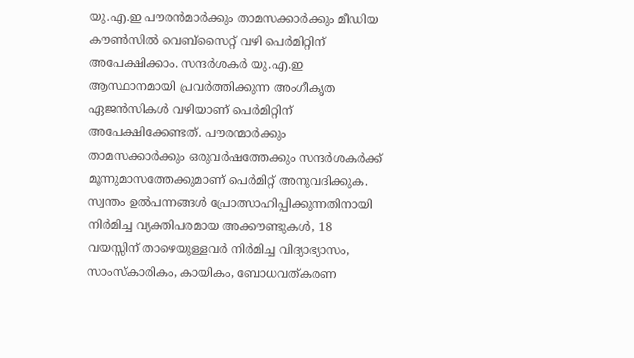യു.എ.ഇ പൗരൻമാർക്കും താമസക്കാർക്കും മീഡിയ കൗൺസിൽ വെബ്സൈറ്റ് വഴി പെർമിറ്റിന് അപേക്ഷിക്കാം. സന്ദർശകർ യു.എ.ഇ ആസ്ഥാനമായി പ്രവർത്തിക്കുന്ന അംഗീകൃത ഏജൻസികൾ വഴിയാണ് പെർമിറ്റിന് അപേക്ഷിക്കേണ്ടത്. പൗരന്മാർക്കും താമസക്കാർക്കും ഒരുവർഷത്തേക്കും സന്ദർശകർക്ക് മൂന്നുമാസത്തേക്കുമാണ് പെർമിറ്റ് അനുവദിക്കുക. സ്വന്തം ഉൽപന്നങ്ങൾ പ്രോത്സാഹിപ്പിക്കുന്നതിനായി നിർമിച്ച വ്യക്തിപരമായ അക്കൗണ്ടുകൾ, 18 വയസ്സിന് താഴെയുള്ളവർ നിർമിച്ച വിദ്യാഭ്യാസം, സാംസ്കാരികം, കായികം, ബോധവത്കരണ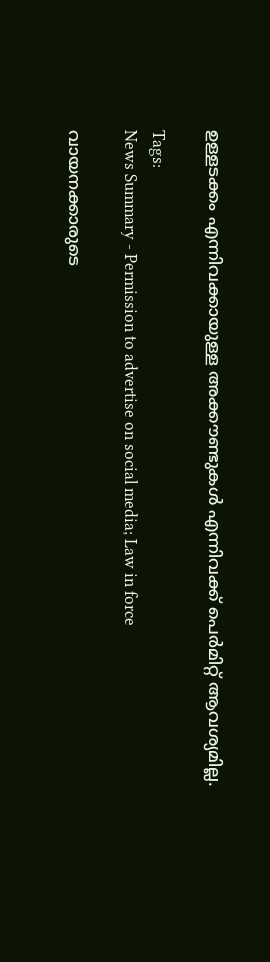ഉള്ളടക്കം എന്നിവക്കായുള്ള അക്കൗണ്ടുകൾ എന്നിവക്ക് പെർമിറ്റ് ആവശ്യമില്ല.

Tags:
News Summary - Permission to advertise on social media; Law in force

വായനക്കാരുടെ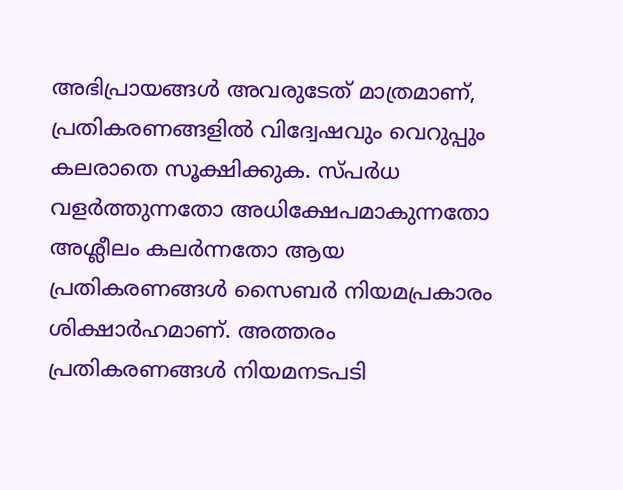അഭിപ്രായങ്ങള്‍ അവരുടേത് മാത്രമാണ്, പ്രതികരണങ്ങളിൽ വിദ്വേഷവും വെറുപ്പും കലരാതെ സൂക്ഷിക്കുക. സ്പർധ വളർത്തുന്നതോ അധിക്ഷേപമാകുന്നതോ അശ്ലീലം കലർന്നതോ ആയ പ്രതികരണങ്ങൾ സൈബർ നിയമപ്രകാരം ശിക്ഷാർഹമാണ്. അത്തരം പ്രതികരണങ്ങൾ നിയമനടപടി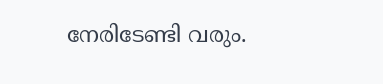നേരിടേണ്ടി വരും.